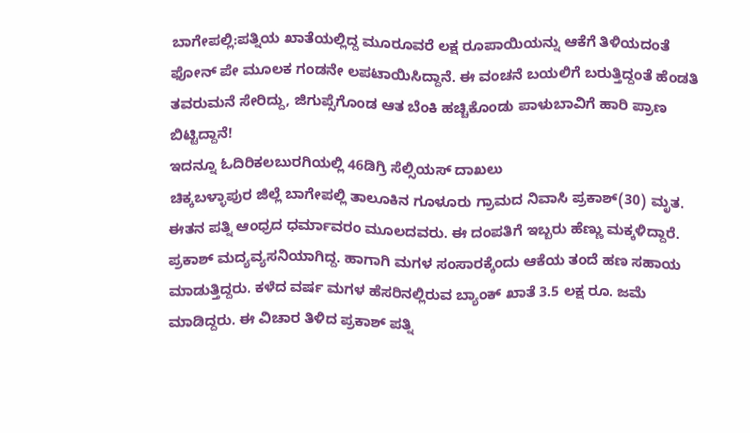ಬಾಗೇಪಲ್ಲಿ:ಪತ್ನಿಯ ಖಾತೆಯಲ್ಲಿದ್ದ ಮೂರೂವರೆ ಲಕ್ಷ ರೂಪಾಯಿಯನ್ನು ಆಕೆಗೆ ತಿಳಿಯದಂತೆ ಫೋನ್ ಪೇ ಮೂಲಕ ಗಂಡನೇ ಲಪಟಾಯಿಸಿದ್ದಾನೆ. ಈ ವಂಚನೆ ಬಯಲಿಗೆ ಬರುತ್ತಿದ್ದಂತೆ ಹೆಂಡತಿ ತವರುಮನೆ ಸೇರಿದ್ದು, ಜಿಗುಪ್ಸೆಗೊಂಡ ಆತ ಬೆಂಕಿ ಹಚ್ಚಿಕೊಂಡು ಪಾಳುಬಾವಿಗೆ ಹಾರಿ ಪ್ರಾಣ ಬಿಟ್ಟಿದ್ದಾನೆ!
ಇದನ್ನೂ ಓದಿರಿಕಲಬುರಗಿಯಲ್ಲಿ 46ಡಿಗ್ರಿ ಸೆಲ್ಸಿಯಸ್ ದಾಖಲು
ಚಿಕ್ಕಬಳ್ಳಾಪುರ ಜಿಲ್ಲೆ ಬಾಗೇಪಲ್ಲಿ ತಾಲೂಕಿನ ಗೂಳೂರು ಗ್ರಾಮದ ನಿವಾಸಿ ಪ್ರಕಾಶ್(30) ಮೃತ. ಈತನ ಪತ್ನಿ ಆಂಧ್ರದ ಧರ್ಮಾವರಂ ಮೂಲದವರು. ಈ ದಂಪತಿಗೆ ಇಬ್ಬರು ಹೆಣ್ಣು ಮಕ್ಕಳಿದ್ದಾರೆ. ಪ್ರಕಾಶ್ ಮದ್ಯವ್ಯಸನಿಯಾಗಿದ್ದ. ಹಾಗಾಗಿ ಮಗಳ ಸಂಸಾರಕ್ಕೆಂದು ಆಕೆಯ ತಂದೆ ಹಣ ಸಹಾಯ ಮಾಡುತ್ತಿದ್ದರು. ಕಳೆದ ವರ್ಷ ಮಗಳ ಹೆಸರಿನಲ್ಲಿರುವ ಬ್ಯಾಂಕ್ ಖಾತೆ 3.5 ಲಕ್ಷ ರೂ. ಜಮೆ ಮಾಡಿದ್ದರು. ಈ ವಿಚಾರ ತಿಳಿದ ಪ್ರಕಾಶ್ ಪತ್ನಿ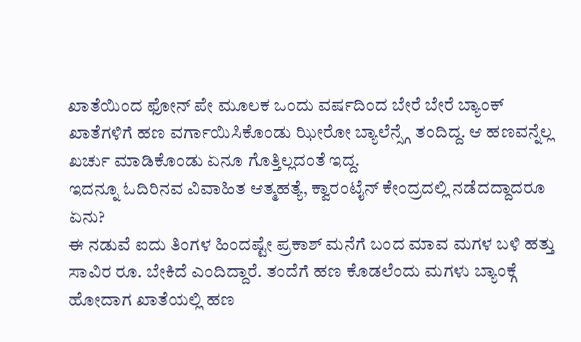ಖಾತೆಯಿಂದ ಫೋನ್ ಪೇ ಮೂಲಕ ಒಂದು ವರ್ಷದಿಂದ ಬೇರೆ ಬೇರೆ ಬ್ಯಾಂಕ್ ಖಾತೆಗಳಿಗೆ ಹಣ ವರ್ಗಾಯಿಸಿಕೊಂಡು ಝೀರೋ ಬ್ಯಾಲೆನ್ಸ್ಗೆ ತಂದಿದ್ದ. ಆ ಹಣವನ್ನೆಲ್ಲ ಖರ್ಚು ಮಾಡಿಕೊಂಡು ಏನೂ ಗೊತ್ತಿಲ್ಲದಂತೆ ಇದ್ದ.
ಇದನ್ನೂ ಓದಿರಿನವ ವಿವಾಹಿತ ಆತ್ಮಹತ್ಯೆ, ಕ್ವಾರಂಟೈನ್ ಕೇಂದ್ರದಲ್ಲಿ ನಡೆದದ್ದಾದರೂ ಏನು?
ಈ ನಡುವೆ ಐದು ತಿಂಗಳ ಹಿಂದಷ್ಟೇ ಪ್ರಕಾಶ್ ಮನೆಗೆ ಬಂದ ಮಾವ ಮಗಳ ಬಳಿ ಹತ್ತು ಸಾವಿರ ರೂ. ಬೇಕಿದೆ ಎಂದಿದ್ದಾರೆ. ತಂದೆಗೆ ಹಣ ಕೊಡಲೆಂದು ಮಗಳು ಬ್ಯಾಂಕ್ಗೆ ಹೋದಾಗ ಖಾತೆಯಲ್ಲಿ ಹಣ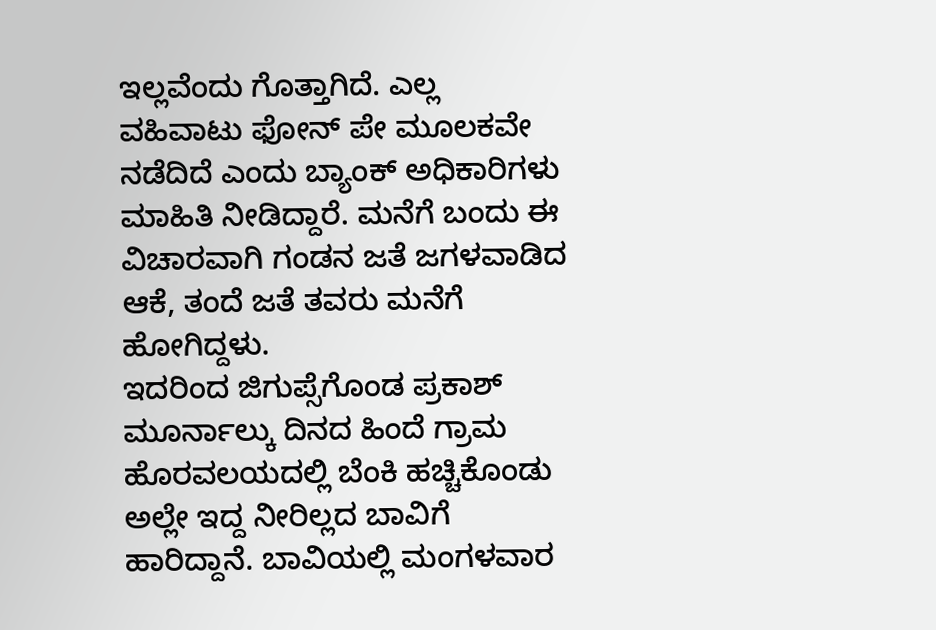ಇಲ್ಲವೆಂದು ಗೊತ್ತಾಗಿದೆ. ಎಲ್ಲ ವಹಿವಾಟು ಫೋನ್ ಪೇ ಮೂಲಕವೇ ನಡೆದಿದೆ ಎಂದು ಬ್ಯಾಂಕ್ ಅಧಿಕಾರಿಗಳು ಮಾಹಿತಿ ನೀಡಿದ್ದಾರೆ. ಮನೆಗೆ ಬಂದು ಈ ವಿಚಾರವಾಗಿ ಗಂಡನ ಜತೆ ಜಗಳವಾಡಿದ ಆಕೆ, ತಂದೆ ಜತೆ ತವರು ಮನೆಗೆ ಹೋಗಿದ್ದಳು.
ಇದರಿಂದ ಜಿಗುಪ್ಸೆಗೊಂಡ ಪ್ರಕಾಶ್ ಮೂರ್ನಾಲ್ಕು ದಿನದ ಹಿಂದೆ ಗ್ರಾಮ ಹೊರವಲಯದಲ್ಲಿ ಬೆಂಕಿ ಹಚ್ಚಿಕೊಂಡು ಅಲ್ಲೇ ಇದ್ದ ನೀರಿಲ್ಲದ ಬಾವಿಗೆ ಹಾರಿದ್ದಾನೆ. ಬಾವಿಯಲ್ಲಿ ಮಂಗಳವಾರ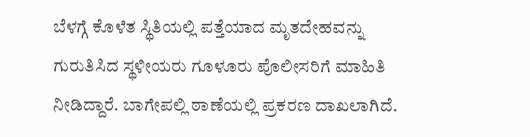ಬೆಳಗ್ಗೆ ಕೊಳೆತ ಸ್ಥಿತಿಯಲ್ಲಿ ಪತ್ತೆಯಾದ ಮೃತದೇಹವನ್ನು ಗುರುತಿಸಿದ ಸ್ಥಳೀಯರು ಗೂಳೂರು ಪೊಲೀಸರಿಗೆ ಮಾಹಿತಿ ನೀಡಿದ್ದಾರೆ. ಬಾಗೇಪಲ್ಲಿ ಠಾಣೆಯಲ್ಲಿ ಪ್ರಕರಣ ದಾಖಲಾಗಿದೆ.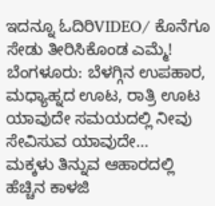ಇದನ್ನೂ ಓದಿರಿVIDEO/ ಕೊನೆಗೂ ಸೇಡು ತೀರಿಸಿಕೊಂಡ ಎಮ್ಮೆ!
ಬೆಂಗಳೂರು: ಬೆಳಗ್ಗಿನ ಉಪಹಾರ, ಮಧ್ಯಾಹ್ನದ ಊಟ, ರಾತ್ರಿ ಊಟ ಯಾವುದೇ ಸಮಯದಲ್ಲಿ ನೀವು ಸೇವಿಸುವ ಯಾವುದೇ…
ಮಕ್ಕಳು ತಿನ್ನುವ ಆಹಾರದಲ್ಲಿ ಹೆಚ್ಚಿನ ಕಾಳಜಿ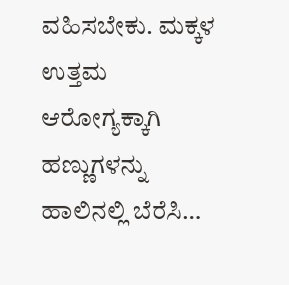ವಹಿಸಬೇಕು. ಮಕ್ಕಳ ಉತ್ತಮ ಆರೋಗ್ಯಕ್ಕಾಗಿ ಹಣ್ಣುಗಳನ್ನು ಹಾಲಿನಲ್ಲಿ ಬೆರೆಸಿ…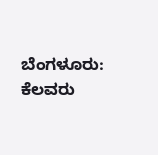ಬೆಂಗಳೂರು: ಕೆಲವರು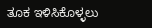ತೂಕ ಇಳಿಸಿಕೊಳ್ಳಲು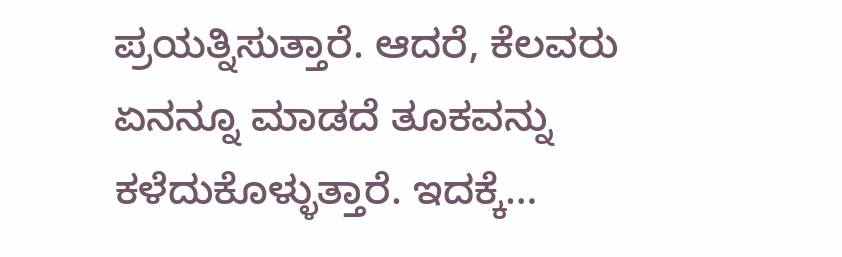ಪ್ರಯತ್ನಿಸುತ್ತಾರೆ. ಆದರೆ, ಕೆಲವರು ಏನನ್ನೂ ಮಾಡದೆ ತೂಕವನ್ನು ಕಳೆದುಕೊಳ್ಳುತ್ತಾರೆ. ಇದಕ್ಕೆ…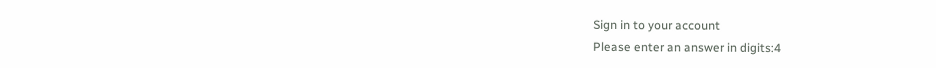Sign in to your account
Please enter an answer in digits:4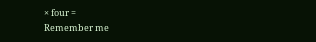× four =
Remember me